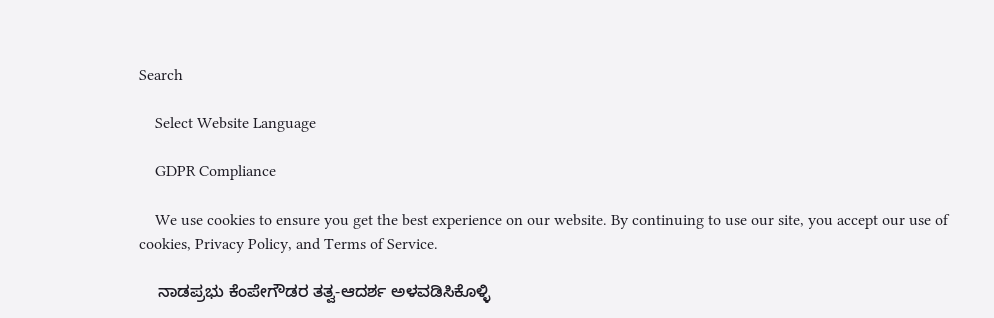Search

    Select Website Language

    GDPR Compliance

    We use cookies to ensure you get the best experience on our website. By continuing to use our site, you accept our use of cookies, Privacy Policy, and Terms of Service.

    ನಾಡಪ್ರಭು ಕೆಂಪೇಗೌಡರ ತತ್ವ-ಆದರ್ಶ ಅಳವಡಿಸಿಕೊಳ್ಳಿ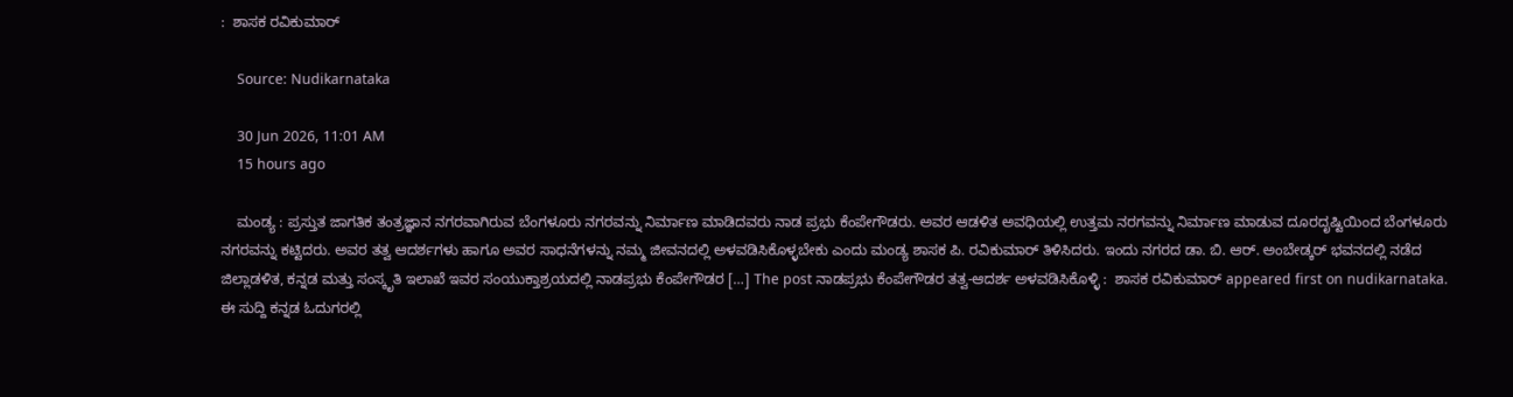:  ಶಾಸಕ ರವಿಕುಮಾರ್

    Source: Nudikarnataka

    30 Jun 2026, 11:01 AM
    15 hours ago

    ಮಂಡ್ಯ : ಪ್ರಸ್ತುತ ಜಾಗತಿಕ ತಂತ್ರಜ್ಞಾನ ನಗರವಾಗಿರುವ ಬೆಂಗಳೂರು ನಗರವನ್ನು ನಿರ್ಮಾಣ ಮಾಡಿದವರು ನಾಡ ಪ್ರಭು ಕೆಂಪೇಗೌಡರು. ಅವರ ಆಡಳಿತ ಅವಧಿಯಲ್ಲಿ ಉತ್ತಮ ನರಗವನ್ನು ನಿರ್ಮಾಣ ಮಾಡುವ ದೂರದೃಷ್ಟಿಯಿಂದ ಬೆಂಗಳೂರು ನಗರವನ್ನು ಕಟ್ಟಿದರು. ಅವರ ತತ್ವ ಆದರ್ಶಗಳು ಹಾಗೂ ಅವರ ಸಾಧನೆಗಳನ್ನು ನಮ್ಮ ಜೀವನದಲ್ಲಿ ಅಳವಡಿಸಿಕೊಳ್ಳಬೇಕು ಎಂದು ಮಂಡ್ಯ ಶಾಸಕ ಪಿ. ರವಿಕುಮಾರ್ ತಿಳಿಸಿದರು. ಇಂದು ನಗರದ ಡಾ. ಬಿ. ಆರ್. ಅಂಬೇಡ್ಕರ್ ಭವನದಲ್ಲಿ ನಡೆದ ಜಿಲ್ಲಾಡಳಿತ, ಕನ್ನಡ ಮತ್ತು ಸಂಸ್ಕೃತಿ ಇಲಾಖೆ ಇವರ ಸಂಯುಕ್ತಾಶ್ರಯದಲ್ಲಿ ನಾಡಪ್ರಭು ಕೆಂಪೇಗೌಡರ […] The post ನಾಡಪ್ರಭು ಕೆಂಪೇಗೌಡರ ತತ್ವ-ಆದರ್ಶ ಅಳವಡಿಸಿಕೊಳ್ಳಿ :  ಶಾಸಕ ರವಿಕುಮಾರ್ appeared first on nudikarnataka. ಈ ಸುದ್ದಿ ಕನ್ನಡ ಓದುಗರಲ್ಲಿ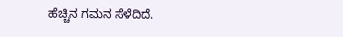ಹೆಚ್ಚಿನ ಗಮನ ಸೆಳೆದಿದೆ.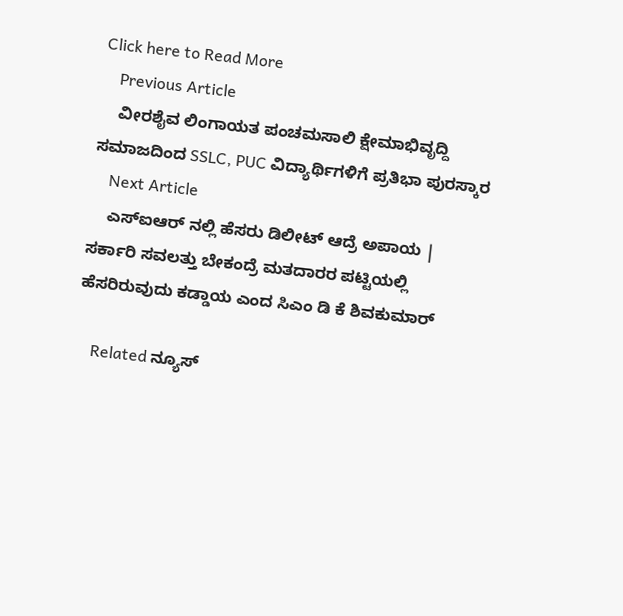Click here to Read More
    Previous Article
    ವೀರಶೈವ ಲಿಂಗಾಯತ ಪಂಚಮಸಾಲಿ ಕ್ಷೇಮಾಭಿವೃದ್ದಿ ಸಮಾಜದಿಂದ SSLC, PUC ವಿದ್ಯಾರ್ಥಿಗಳಿಗೆ ಪ್ರತಿಭಾ ಪುರಸ್ಕಾರ
    Next Article
    ಎಸ್ಐಆರ್ ನಲ್ಲಿ ಹೆಸರು ಡಿಲೀಟ್ ಆದ್ರೆ ಅಪಾಯ | ಸರ್ಕಾರಿ ಸವಲತ್ತು ಬೇಕಂದ್ರೆ ಮತದಾರರ ಪಟ್ಟಿಯಲ್ಲಿ ಹೆಸರಿರುವುದು ಕಡ್ಡಾಯ ಎಂದ ಸಿಎಂ ಡಿ ಕೆ ಶಿವಕುಮಾರ್

    Related ನ್ಯೂಸ್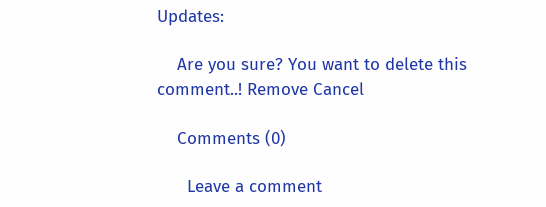Updates:

    Are you sure? You want to delete this comment..! Remove Cancel

    Comments (0)

      Leave a comment